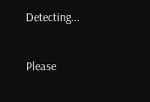Detecting...

Please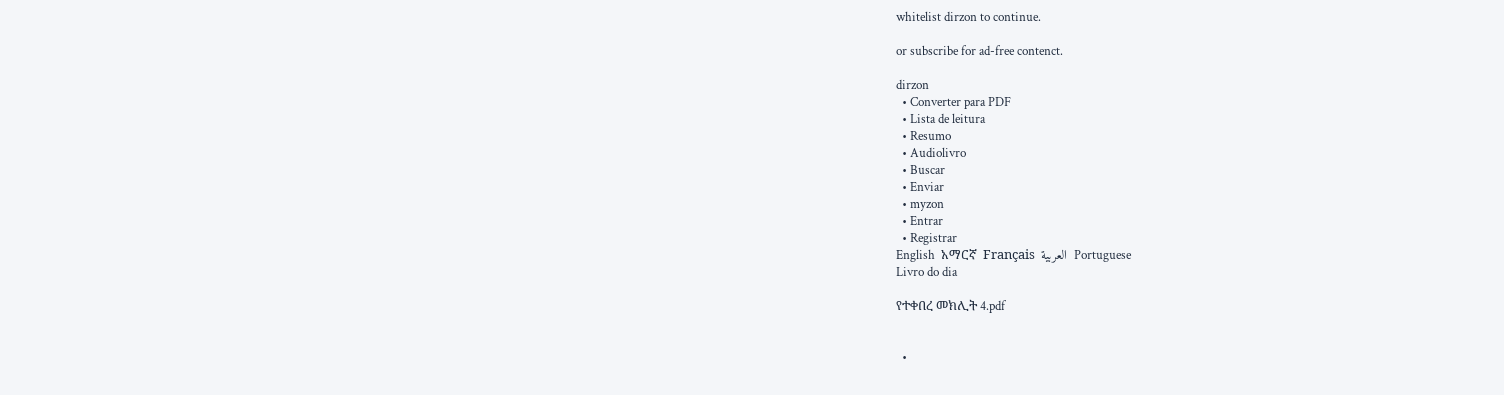whitelist dirzon to continue.

or subscribe for ad-free contenct.

dirzon
  • Converter para PDF
  • Lista de leitura
  • Resumo
  • Audiolivro
  • Buscar
  • Enviar
  • myzon
  • Entrar
  • Registrar
English  አማርኛ  Français  العربية  Portuguese
Livro do dia

የተቀበረ መክሊት 4.pdf


  •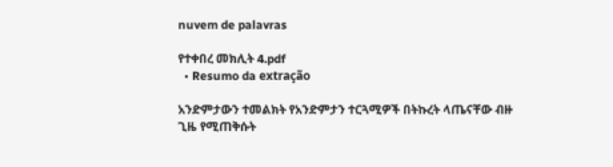nuvem de palavras

የተቀበረ መክሊት 4.pdf
  • Resumo da extração

አንድምታውን ተመልክት የአንድምታን ተርጓሚዎች በትኩረት ላጤናቸው ብዙ ጊዜ የሚጠቅሱት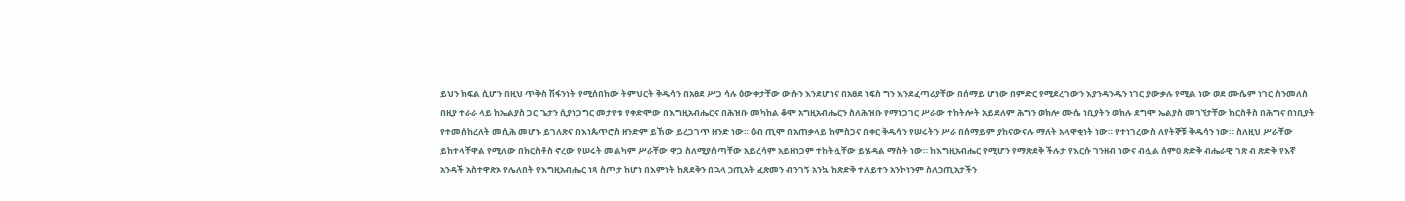ይህን ክፍል ሲሆን በዚህ ጥቅስ ሽፋንነት የሚሰበከው ትምህርት ቅዱሳን በአፀደ ሥጋ ሳሉ ዕውቀታቸው ውሱን እንደሆነና በአፀደ ነፍስ ግን እንደፈጣሪያቸው በሰማይ ሆነው በምድር የሚደረገውን እያንዳንዱን ነገር ያውቃሉ የሚል ነው ወደ ሙሴም ነገር ስንመለስ በዚያ ተራራ ላይ ከኤልያስ ጋር ጌታን ሲያነጋግር መታየቱ የቀድሞው በእግዚአብሔርና በሕዝቡ መካከል ቆሞ አግዚአብሔርን ስለሕዝቡ የማነጋገር ሥራው ተከትሎት አይደለም ሕግን ወክሎ ሙሴ ነቢያትን ወክሉ ደግሞ ኤልያስ መገኘታቸው ክርስቶስ በሕግና በነቢያት የተመሰከረለት መሲሕ መሆኑ ይገለጽና በእነጴጥሮስ ዘንድም ይኸው ይረጋገጥ ዘንድ ነው። ዕብ ጢሞ በአጠቃላይ ከምስጋና በቀር ቅዱሳን የሠሩትን ሥራ በሰማይም ያከናውናሉ ማለት አላዋቂነት ነው። የተነገረውስ ለየትኞቹ ቅዱሳን ነው። ስለዚህ ሥራቸው ይከተላቸዋል የሚለው በክርስቶስ ኖረው የሠሩት መልካም ሥራቸው ዋጋ ስለሚያሰጣቸው አይረሳም አይዘነጋም ተከትሏቸው ይሄዳል ማስት ነው። ከእግዚአብሔር የሚሆን የማጽደቅ ችሉታ የእርሱ ገንዘብ ነውና ብሏል ሰምዐ ጽድቅ ብሔራዊ ገጽ ብ ጽድቅ የእኛ አንዳች አስተዋጽኦ የሌለበት የእግዚአብሔር ነጻ ስጦታ ከሆነ በእምነት ከጸደቅን በኋላ ኃጢአት ፈጽመን ብንገኝ አንኳ ከጽድቅ ተለይተን አንኮነንም ስለኃጢአታችን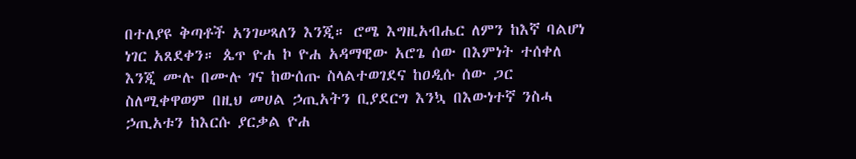በተለያዩ ቅጣቶች አንገሠጻለን እንጂ። ሮሜ እግዚአብሔር ለምን ከእኛ ባልሆነ ነገር አጸደቀን። ጴጥ ዮሐ ኮ ዮሐ አዳማዊው አሮጌ ሰው በእምነት ተሰቀለ እንጂ ሙሉ በሙሉ ገና ከውሰጡ ስላልተወገደና ከዐዲሱ ሰው ጋር ስለሚቀዋወም በዚህ መሀል ኃጢአትን ቢያደርግ እንኳ በእውነተኛ ንስሓ ኃጢአቱን ከእርሱ ያርቃል ዮሐ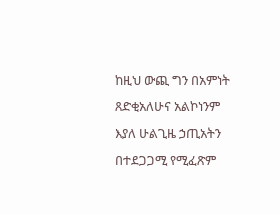ከዚህ ውጪ ግን በአምነት ጸድቂአለሁና አልኮነንም እያለ ሁልጊዜ ኃጢአትን በተደጋጋሚ የሚፈጽም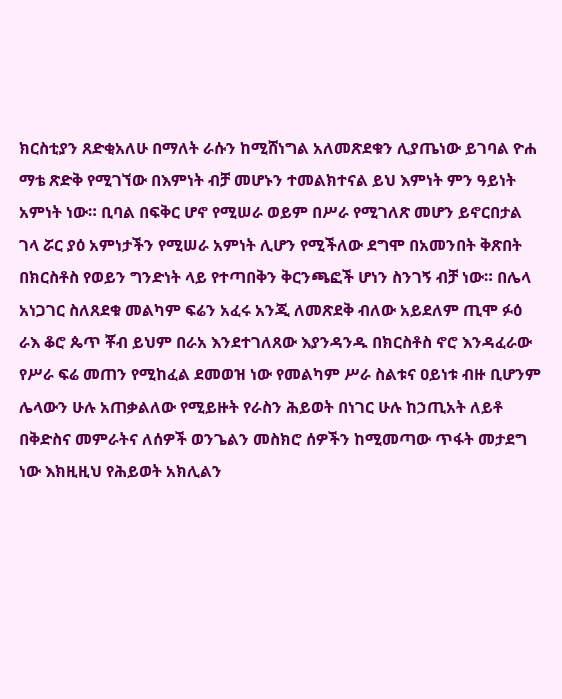ክርስቲያን ጸድቂአለሁ በማለት ራሱን ከሚሸነግል አለመጽደቁን ሊያጤነው ይገባል ዮሐ ማቴ ጽድቅ የሚገኘው በእምነት ብቻ መሆኑን ተመልክተናል ይህ እምነት ምን ዓይነት አምነት ነው። ቢባል በፍቅር ሆኖ የሚሠራ ወይም በሥራ የሚገለጽ መሆን ይኖርበታል ገላ ሯር ያዕ አምነታችን የሚሠራ አምነት ሊሆን የሚችለው ደግሞ በአመንበት ቅጽበት በክርስቶስ የወይን ግንድነት ላይ የተጣበቅን ቅርንጫፎች ሆነን ስንገኝ ብቻ ነው። በሌላ አነጋገር ስለጸደቁ መልካም ፍሬን አፈሩ አንጂ ለመጽደቅ ብለው አይደለም ጢሞ ፉዕ ራእ ቆሮ ጴጥ ቾብ ይህም በራአ እንደተገለጸው እያንዳንዱ በክርስቶስ ኖሮ እንዳፈራው የሥራ ፍሬ መጠን የሚከፈል ደመወዝ ነው የመልካም ሥራ ስልቱና ዐይነቱ ብዙ ቢሆንም ሌላውን ሁሉ አጠቃልለው የሚይዙት የራስን ሕይወት በነገር ሁሉ ከኃጢአት ለይቶ በቅድስና መምራትና ለሰዎች ወንጌልን መስክሮ ሰዎችን ከሚመጣው ጥፋት መታደግ ነው እክዚዚህ የሕይወት አክሊልን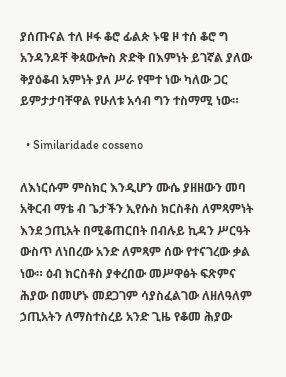ያሰጡናል ተለ ዞፋ ቆሮ ፊልጵ ኑዌ ዞ ተሰ ቆሮ ግ አንዳንዶቸ ቅጳውሎስ ጽድቅ በእምነት ይገኛል ያለው ቅያዕቆብ አምነት ያለ ሥራ የሞተ ነው ካለው ጋር ይምታታባቸዋል የሁለቱ አሳብ ግን ተስማሚ ነው።

  • Similaridade cosseno

ለእነርሱም ምስክር እንዲሆን ሙሴ ያዘዘውን መባ አቅርብ ማቴ ብ ጌታችን ኢየሱስ ክርስቶስ ለምጻምነት እንደ ኃጢአት በሚቆጠርበት በብሉይ ኪዳን ሥርዓት ውስጥ ለነበረው አንድ ለምጻም ሰው የተናገረው ቃል ነው። ዕብ ክርስቶስ ያቀረበው መሥዋፅት ፍጽምና ሕያው በመሆኑ መደጋገም ሳያስፈልገው ለዘለዓለም ኃጢአትን ለማስተስረይ አንድ ጊዜ የቆመ ሕያው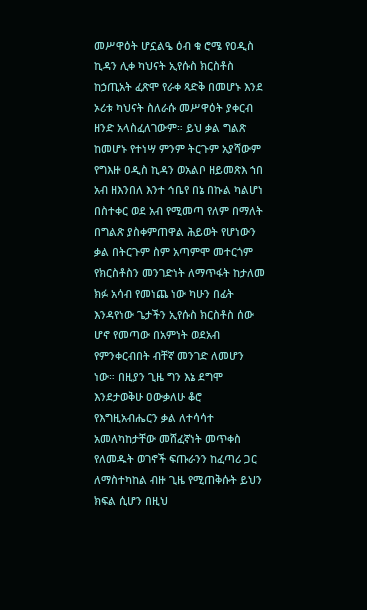መሥዋዕት ሆኗልዔ ዕብ ቁ ሮሜ የዐዲስ ኪዳን ሊቀ ካህናት ኢየሱስ ክርስቶስ ከኃጢአት ፈጽሞ የራቀ ጻድቅ በመሆኑ እንደ ኦሪቱ ካህናት ስለራሱ መሥዋዕት ያቀርብ ዘንድ አላስፈለገውም። ይህ ቃል ግልጽ ከመሆኑ የተነሣ ምንም ትርጉም አያሻውም የግእዙ ዐዲስ ኪዳን ወአልቦ ዘይመጽእ ኀበ አብ ዘእንበለ እንተ ኅቤየ በኔ በኩል ካልሆነ በስተቀር ወደ አብ የሚመጣ የለም በማለት በግልጽ ያስቀምጠዋል ሕይወት የሆነውን ቃል በትርጉም ስም አጣምሞ መተርጎም የክርስቶስን መንገድነት ለማጥፋት ከታለመ ክፉ አሳብ የመነጨ ነው ካሁን በፊት እንዳየነው ጌታችን ኢየሱስ ክርስቶስ ሰው ሆኖ የመጣው በአምነት ወደአብ የምንቀርብበት ብቸኛ መንገድ ለመሆን ነው። በዚያን ጊዜ ግን እኔ ደግሞ እንደታወቅሁ ዐውቃለሁ ቆሮ የእግዚአብሔርን ቃል ለተሳሳተ አመለካከታቸው መሸፈኛነት መጥቀስ የለመዱት ወገኖች ፍጡራንን ከፈጣሪ ጋር ለማስተካከል ብዙ ጊዜ የሚጠቅሱት ይህን ክፍል ሲሆን በዚህ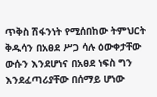ጥቅስ ሽፋንነት የሚሰበከው ትምህርት ቅዱሳን በአፀደ ሥጋ ሳሉ ዕውቀታቸው ውሱን እንደሆነና በአፀደ ነፍስ ግን እንደፈጣሪያቸው በሰማይ ሆነው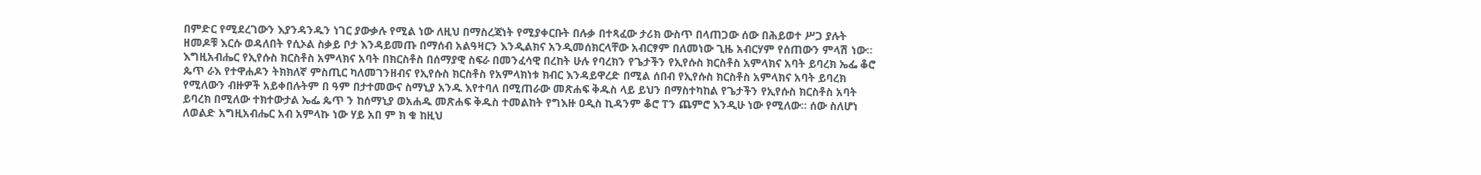በምድር የሚደረገውን እያንዳንዱን ነገር ያውቃሉ የሚል ነው ለዚህ በማስረጃነት የሚያቀርቡት በሉቃ በተጻፈው ታሪክ ውስጥ በላጠጋው ሰው በሕይወተ ሥጋ ያሉት ዘመዶቹ እርሱ ወዳለበት የሲኦል ስቃይ ቦታ እንዳይመጡ በማሰብ አልዓዛርን እንዲልክና አንዲመሰክርላቸው አብርፃም በለመነው ጊዜ አብርሃም የሰጠውን ምላሽ ነው። እግዚአብሔር የኢየሱስ ክርስቶስ አምላክና አባት በክርስቶስ በሰማያዊ ስፍራ በመንፈሳዊ በረከት ሁሉ የባረክን የጌታችን የኢየሱስ ክርስቶስ አምላክና አባት ይባረክ ኤፌ ቆሮ ጴጥ ራእ የተዋሐዶን ትክክለኛ ምስጢር ካለመገንዘብና የኢየሱስ ክርስቶስ የአምላክነቱ ክብር እንዳይዋረድ በሚል ሰበብ የኢየሱስ ክርስቶስ አምላክና አባት ይባረክ የሚለውን ብዙዎች አይቀበሉትም በ ዓም በታተመውና ስማኒያ አንዱ እየተባለ በሚጠራው መጽሐፍ ቅዱስ ላይ ይህን በማስተካከል የጌታችን የኢየሱስ ክርስቶስ አባት ይባረክ በሚለው ተክተውታል ኤፌ ጴጥ ን ከሰማኒያ ወአሐዱ መጽሐፍ ቅዱስ ተመልከት የግእዙ ዐዲስ ኪዳንም ቆሮ ፐን ጨምሮ እንዲሁ ነው የሚለው። ሰው ስለሆነ ለወልድ አግዚአብሔር አብ አምላኩ ነው ሃይ አበ ም ክ ቁ ከዚህ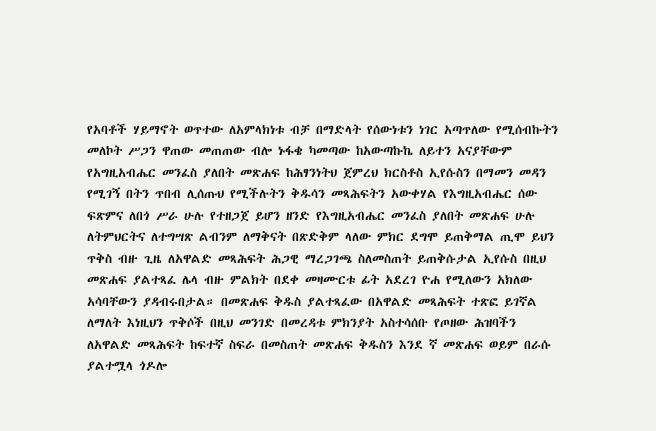የአባቶች ሃይማኖት ወጥተው ለአምላክነቱ ብቻ በማድላት የሰውነቱን ነገር አጣጥለው የሚሰብኩትን መለኮት ሥጋን ዋጠው መጠጠው ብሎ ኑፋቄ ካመጣው ከአውጣኩኬ ለይተን አናያቸውም የአግዚአብሔር መንፈስ ያለበት መጽሐፍ ከሕፃንነትህ ጀምረህ ክርስቶስ ኢየሱስን በማመን መዳን የሚገኝ በትን ጥበብ ሊሰጡህ የሚችሉትን ቅዱሳን መጻሕፍትን አውቀሃል የእግዚአብሔር ሰው ፍጽምና ለበጎ ሥራ ሁሉ የተዘጋጀ ይሆን ዘንድ የእግዚአብሔር መንፈስ ያለበት መጽሐፍ ሁሉ ለትምህርትና ለተግሣጽ ልብንም ለማቅናት በጽድቅም ላለው ምክር ደግሞ ይጠቅማል ጢሞ ይህን ጥቅስ ብዙ ጊዜ ለአዋልድ መጻሕፍት ሕጋዊ ማረጋገጫ ስለመስጠት ይጠቅሱታል ኢየሱስ በዚህ መጽሐፍ ያልተጻፈ ሌላ ብዙ ምልክት በደቀ መዛሙርቱ ፊት አደረገ ዮሐ የሚለውን አክለው አሳባቸውን ያዳብሩበታል። በመጽሐፍ ቅዱስ ያልተጻፈው በአዋልድ መጻሕፍት ተጽፎ ይገኛል ለማለት እነዚህን ጥቅሶች በዚህ መንገድ በመረዳቱ ምክንያት አስተሳሰቡ የጦዘው ሕዝባችን ለአዋልድ መጻሕፍት ከፍተኛ ስፍራ በመስጠት መጽሐፍ ቅዱስን እንደ ኛ መጽሐፍ ወይም በራሱ ያልተሟላ ጎዶሎ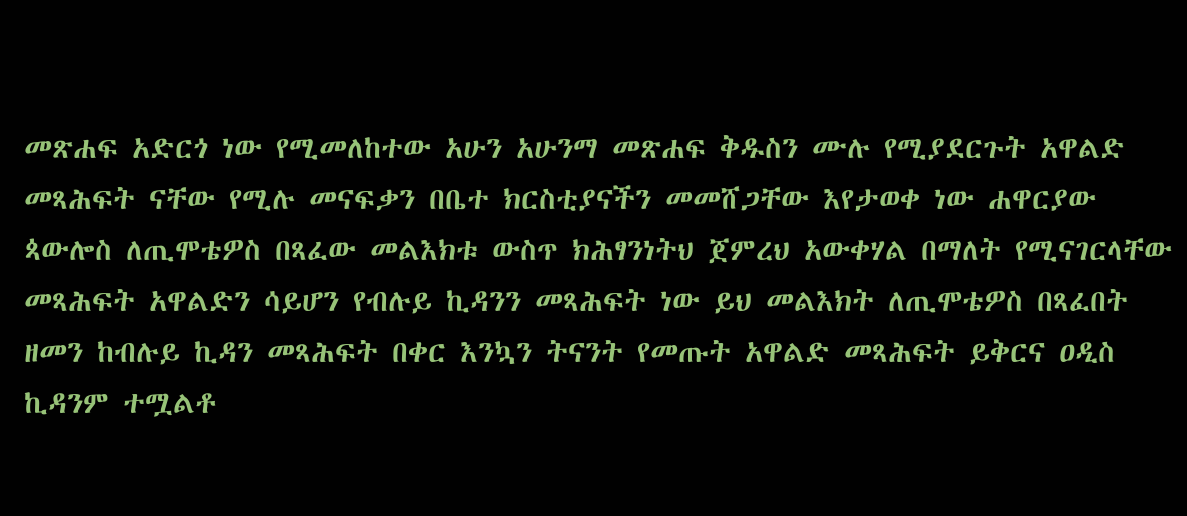መጽሐፍ አድርጎ ነው የሚመለከተው አሁን አሁንማ መጽሐፍ ቅዱስን ሙሉ የሚያደርጉት አዋልድ መጻሕፍት ናቸው የሚሉ መናፍቃን በቤተ ክርስቲያናችን መመሸጋቸው እየታወቀ ነው ሐዋርያው ጳውሎስ ለጢሞቴዎስ በጻፈው መልእክቱ ውስጥ ክሕፃንነትህ ጀምረህ አውቀሃል በማለት የሚናገርላቸው መጻሕፍት አዋልድን ሳይሆን የብሉይ ኪዳንን መጻሕፍት ነው ይህ መልእክት ለጢሞቴዎስ በጻፈበት ዘመን ከብሉይ ኪዳን መጻሕፍት በቀር እንኳን ትናንት የመጡት አዋልድ መጻሕፍት ይቅርና ዐዲስ ኪዳንም ተሟልቶ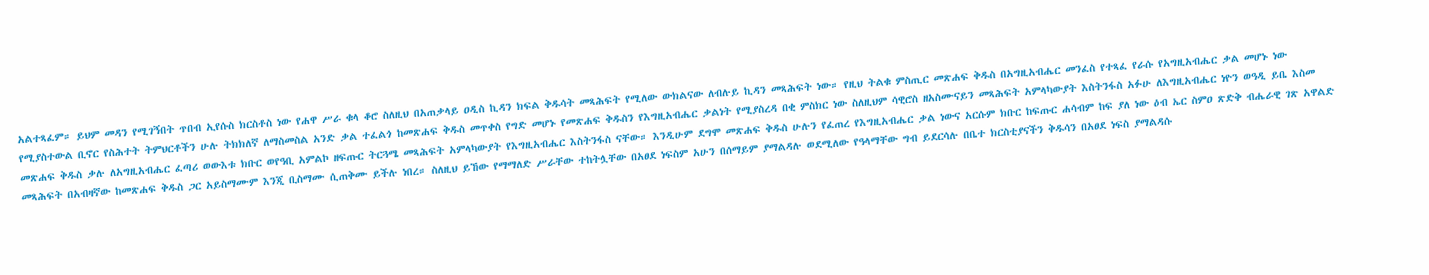አልተጻፈም። ይህም መዳን የሚገኝበት ጥበብ ኢየሱስ ክርስቶስ ነው የሐዋ ሥራ ቁላ ቆሮ ስለዚህ በአጠቃላይ ዐዲስ ኪዳን ክፍል ቅዱሳት መጻሕፍት የሚለው ውክልናው ለብሉይ ኪዳን መጻሕፍት ነው። የዚህ ትልቁ ምስጢር መጽሐፍ ቅዱስ በአግዚአብሔር መንፈስ የተጻፈ የራሱ የአግዚአብሔር ቃል መሆኑ ነው የሚያስተውል ቢኖር የስሕተት ትምህርቶችን ሁሉ ትክክለኛ ለማስመስል አንድ ቃል ተፈልጎ ከመጽሐፍ ቅዱስ መጥቀስ የግድ መሆኑ የመጽሐፍ ቅዱስን የእግዚአብሔር ቃልነት የሚያስረዳ በቂ ምስክር ነው ስለዚህም ሳዊሮስ ዘአስሙናይን መጻሕፍት አምላካውያት እስትንፋስ አፉሁ ለእግዚአብሔር ነዮን ወዓዲ ይቤ እስመ መጽሐፍ ቅዱስ ቃሉ ለአግዚአብሔር ፈጣሪ ወውእቱ ክቡር ወየዓቢ አምልኮ ዘፍጡር ትርጓሜ መጻሕፍት አምላካውያት የእግዚአብሔር እስትንፋስ ናቸው። እንዲሁም ደግሞ መጽሐፍ ቅዱስ ሁሉን የፈጠረ የእግዚአብሔር ቃል ነውና አርሱም ክቡር ከፍጡር ሐሳብም ከፍ ያለ ነው ዕብ ኤር ስምዐ ጽድቅ ብሔራዊ ገጽ አዋልድ መጻሕፍት በአብዛኛው ከመጽሐፍ ቅዱስ ጋር አይስማሙም እንጂ ቢስማሙ ሲጠቅሙ ይችሉ ነበረ። ስለዚህ ይኸው የማማለድ ሥራቸው ተከትሏቸው በአፀደ ነፍስም አሁን በሰማይም ያማልዳሉ ወደሚለው የዓላማቸው ግብ ይደርሳሉ በቤተ ክርስቲያናችን ቅዱሳን በአፀደ ነፍስ ያማልዳሱ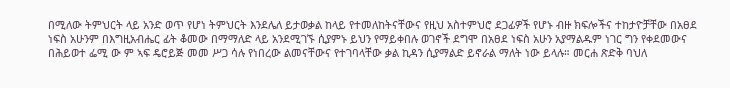በሚለው ትምህርት ላይ አንድ ወጥ የሆነ ትምህርት እንደሌለ ይታወቃል ከላይ የተመለከትናቸውና የዚህ አስተምህሮ ደጋፊዎች የሆኑ ብዙ ክፍሎችና ተከታዮቻቸው በአፀደ ነፍስ አሁንም በእግዚአብሔር ፊት ቆመው በማማለድ ላይ አንደሚገኙ ሲያምኑ ይህን የማይቀበሉ ወገኖች ደግሞ በአፀደ ነፍስ አሁን አያማልዱም ነገር ግን የቀደመውና በሕይወተ ፌሚ ው ም ኣፍ ዴሮይጅ መመ ሥጋ ሳሉ የነበረው ልመናቸውና የተገባላቸው ቃል ኪዳን ሲያማልድ ይኖራል ማለት ነው ይላሉ። መርሐ ጽድቅ ባህለ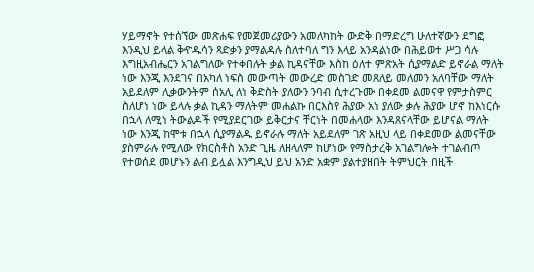ሃይማኖት የተሰኘው መጽሐፍ የመጀመሪያውን አመለካከት ውድቅ በማድረግ ሁለተኛውን ደግፎ እንዲህ ይላል ቅዯዱሳን ጻድቃን ያማልዳሉ ስለተባለ ግን እላይ አንዳልነው በሕይወተ ሥጋ ሳሉ እግዚአብሔርን አገልግለው የተቀበሉት ቃል ኪዳናቸው እስከ ዕለተ ምጽአት ሲያማልድ ይኖራል ማለት ነው እንጂ እንደገና በአካለ ነፍስ መውጣት መውረድ መስገድ መጸለይ መለመን አለባቸው ማለት አይደለም ሊቃውንትም ሰአሊ ለነ ቅድስት ያለውን ንባብ ሲተረጉሙ በቀደመ ልመናዋ የምታስምር ስለሆነ ነው ይላሉ ቃል ኪዳን ማለትም መሐልኩ በርእስየ ሕያው አነ ያለው ቃሉ ሕያው ሆኖ ከእነርሱ በኋላ ለሚነ ትውልዶች የሚያደርገው ይቅርታና ቸርነት በመሐላው እንዳጸናላቸው ይሆናል ማለት ነው እንጂ ከሞቱ በኋላ ሲያማልዱ ይኖራሉ ማለት አይደለም ገጽ አዚህ ላይ በቀደመው ልመናቸው ያስምራሉ የሚለው የክርስቶስ አንድ ጊዜ ለዘላለም ከሆነው የማስታረቅ አገልግሎት ተገልብጦ የተወሰደ መሆኑን ልብ ይሏል እንግዲህ ይህ አንድ አቋም ያልተያዘበት ትምህርት በዚች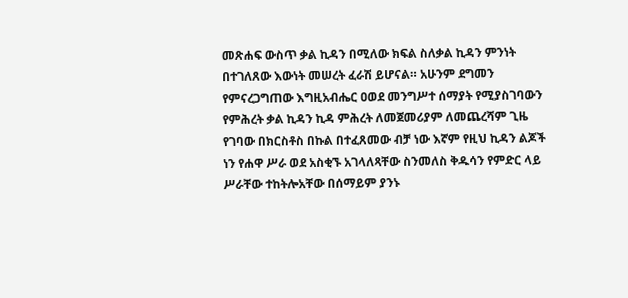መጽሐፍ ውስጥ ቃል ኪዳን በሚለው ክፍል ስለቃል ኪዳን ምንነት በተገለጸው እውነት መሠረት ፈራሽ ይሆናል። አሁንም ደግመን የምናረጋግጠው እግዚአብሔር ዐወደ መንግሥተ ሰማያት የሚያስገባውን የምሕረት ቃል ኪዳን ኪዳ ምሕረት ለመጀመሪያም ለመጨረሻም ጊዜ የገባው በክርስቶስ በኩል በተፈጸመው ብቻ ነው እኛም የዚህ ኪዳን ልጆች ነን የሐዋ ሥራ ወደ አስቂኙ አገላለጻቸው ስንመለስ ቅዱሳን የምድር ላይ ሥራቸው ተከትሎአቸው በሰማይም ያንኑ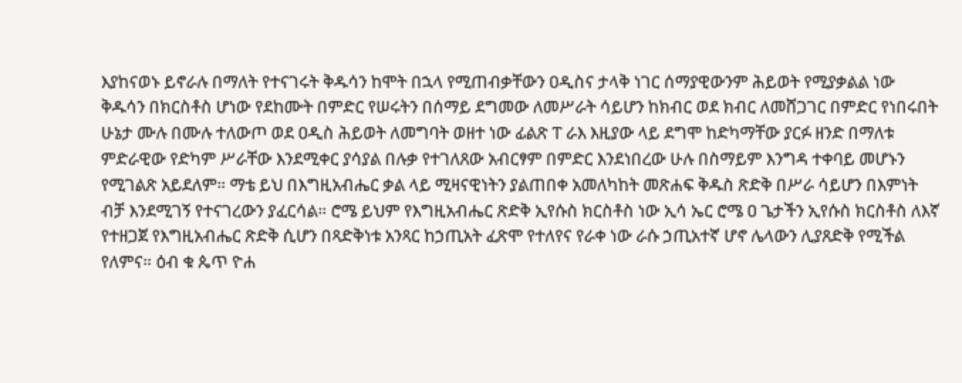እያከናወኑ ይኖራሉ በማለት የተናገሩት ቅዱሳን ከሞት በኋላ የሚጠብቃቸውን ዐዲስና ታላቅ ነገር ሰማያዊውንም ሕይወት የሚያቃልል ነው ቅዱሳን በክርስቶስ ሆነው የደከሙት በምድር የሠሩትን በሰማይ ደግመው ለመሥራት ሳይሆን ከክብር ወደ ክብር ለመሸጋገር በምድር የነበሩበት ሁኔታ ሙሉ በሙሉ ተለውጦ ወደ ዐዲስ ሕይወት ለመግባት ወዘተ ነው ፊልጽ ፐ ራእ እዚያው ላይ ደግሞ ከድካማቸው ያርፉ ዘንድ በማለቱ ምድራዊው የድካም ሥራቸው እንደሚቀር ያሳያል በሉቃ የተገለጸው አብርፃም በምድር እንደነበረው ሁሉ በስማይም እንግዳ ተቀባይ መሆኑን የሚገልጽ አይደለም። ማቴ ይህ በእግዚአብሔር ቃል ላይ ሚዛናዊነትን ያልጠበቀ አመለካከት መጽሐፍ ቅዱስ ጽድቅ በሥራ ሳይሆን በእምነት ብቻ እንደሚገኝ የተናገረውን ያፈርሳል። ሮሜ ይህም የእግዚአብሔር ጽድቅ ኢየሱስ ክርስቶስ ነው ኢሳ ኤር ሮሜ ዐ ጌታችን ኢየሱስ ክርስቶስ ለእኛ የተዘጋጀ የእግዚአብሔር ጽድቅ ሲሆን በጻድቅነቱ አንጻር ከኃጢአት ፈጽሞ የተለየና የራቀ ነው ራሱ ኃጢአተኛ ሆኖ ሌላውን ሊያጸድቅ የሚችል የለምና። ዕብ ቁ ጴጥ ዮሐ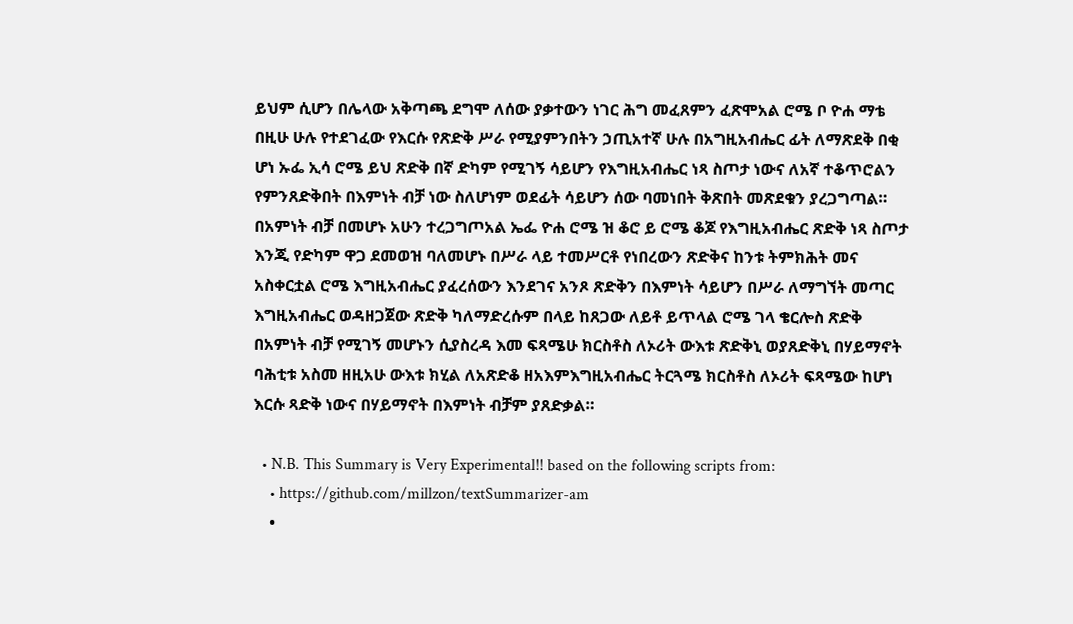ይህም ሲሆን በሌላው አቅጣጫ ደግሞ ለሰው ያቃተውን ነገር ሕግ መፈጸምን ፈጽሞአል ሮሜ ቦ ዮሐ ማቴ በዚሁ ሁሉ የተደገፈው የእርሱ የጽድቅ ሥራ የሚያምንበትን ኃጢአተኛ ሁሉ በአግዚአብሔር ፊት ለማጽደቅ በቂ ሆነ ኡፌ ኢሳ ሮሜ ይህ ጽድቅ በኛ ድካም የሚገኝ ሳይሆን የእግዚአብሔር ነጻ ስጦታ ነውና ለአኛ ተቆጥሮልን የምንጸድቅበት በእምነት ብቻ ነው ስለሆነም ወደፊት ሳይሆን ሰው ባመነበት ቅጽበት መጽደቁን ያረጋግጣል። በአምነት ብቻ በመሆኑ አሁን ተረጋግጦአል ኤፌ ዮሐ ሮሜ ዝ ቆሮ ይ ሮሜ ቆጆ የእግዚአብሔር ጽድቅ ነጻ ስጦታ እንጂ የድካም ዋጋ ደመወዝ ባለመሆኑ በሥራ ላይ ተመሥርቶ የነበረውን ጽድቅና ከንቱ ትምክሕት መና አስቀርቷል ሮሜ እግዚአብሔር ያፈረሰውን እንደገና አንጾ ጽድቅን በእምነት ሳይሆን በሥራ ለማግኘት መጣር እግዚአብሔር ወዳዘጋጀው ጽድቅ ካለማድረሱም በላይ ከጸጋው ለይቶ ይጥላል ሮሜ ገላ ቄርሎስ ጽድቅ በአምነት ብቻ የሚገኝ መሆኑን ሲያስረዳ እመ ፍጻሜሁ ክርስቶስ ለኦሪት ውእቱ ጽድቅኒ ወያጸድቅኒ በሃይማኖት ባሕቲቱ አስመ ዘዚአሁ ውእቱ ክሂል ለአጽድቆ ዘአእምእግዚአብሔር ትርጓሜ ክርስቶስ ለኦሪት ፍጻሜው ከሆነ እርሱ ጻድቅ ነውና በሃይማኖት በእምነት ብቻም ያጸድቃል።

  • N.B. This Summary is Very Experimental!! based on the following scripts from:
    • https://github.com/millzon/textSummarizer-am
    •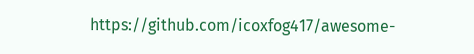https://github.com/icoxfog417/awesome-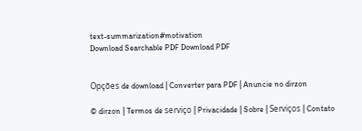text-summarization#motivation
Download Searchable PDF Download PDF


Opções de download | Converter para PDF | Anuncie no dirzon

© dirzon | Termos de serviço | Privacidade | Sobre | Serviços | Contato